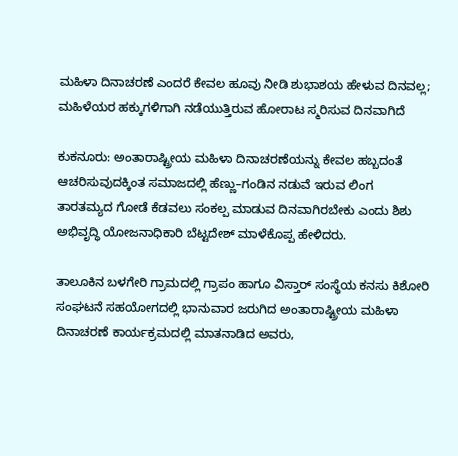ಮಹಿಳಾ ದಿನಾಚರಣೆ ಎಂದರೆ ಕೇವಲ ಹೂವು ನೀಡಿ ಶುಭಾಶಯ ಹೇಳುವ ದಿನವಲ್ಲ; ಮಹಿಳೆಯರ ಹಕ್ಕುಗಳಿಗಾಗಿ ನಡೆಯುತ್ತಿರುವ ಹೋರಾಟ ಸ್ಮರಿಸುವ ದಿನವಾಗಿದೆ

ಕುಕನೂರು: ಅಂತಾರಾಷ್ಟ್ರೀಯ ಮಹಿಳಾ ದಿನಾಚರಣೆಯನ್ನು ಕೇವಲ ಹಬ್ಬದಂತೆ ಆಚರಿಸುವುದಕ್ಕಿಂತ ಸಮಾಜದಲ್ಲಿ ಹೆಣ್ಣು–ಗಂಡಿನ ನಡುವೆ ಇರುವ ಲಿಂಗ ತಾರತಮ್ಯದ ಗೋಡೆ ಕೆಡವಲು ಸಂಕಲ್ಪ ಮಾಡುವ ದಿನವಾಗಿರಬೇಕು ಎಂದು ಶಿಶು ಅಭಿವೃದ್ಧಿ ಯೋಜನಾಧಿಕಾರಿ ಬೆಟ್ಟದೇಶ್ ಮಾಳೆಕೊಪ್ಪ ಹೇಳಿದರು.

ತಾಲೂಕಿನ ಬಳಗೇರಿ ಗ್ರಾಮದಲ್ಲಿ ಗ್ರಾಪಂ ಹಾಗೂ ವಿಸ್ತಾರ್ ಸಂಸ್ಥೆಯ ಕನಸು ಕಿಶೋರಿ ಸಂಘಟನೆ ಸಹಯೋಗದಲ್ಲಿ ಭಾನುವಾರ ಜರುಗಿದ ಅಂತಾರಾಷ್ಟ್ರೀಯ ಮಹಿಳಾ ದಿನಾಚರಣೆ ಕಾರ್ಯಕ್ರಮದಲ್ಲಿ ಮಾತನಾಡಿದ ಅವರು,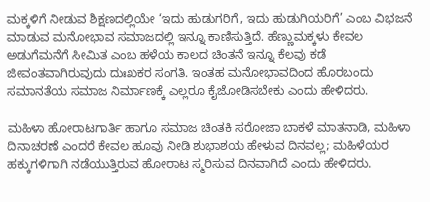ಮಕ್ಕಳಿಗೆ ನೀಡುವ ಶಿಕ್ಷಣದಲ್ಲಿಯೇ ‘ಇದು ಹುಡುಗರಿಗೆ, ಇದು ಹುಡುಗಿಯರಿಗೆ’ ಎಂಬ ವಿಭಜನೆ ಮಾಡುವ ಮನೋಭಾವ ಸಮಾಜದಲ್ಲಿ ಇನ್ನೂ ಕಾಣಿಸುತ್ತಿದೆ. ಹೆಣ್ಣುಮಕ್ಕಳು ಕೇವಲ ಅಡುಗೆಮನೆಗೆ ಸೀಮಿತ ಎಂಬ ಹಳೆಯ ಕಾಲದ ಚಿಂತನೆ ಇನ್ನೂ ಕೆಲವು ಕಡೆ ಜೀವಂತವಾಗಿರುವುದು ದುಃಖಕರ ಸಂಗತಿ. ಇಂತಹ ಮನೋಭಾವದಿಂದ ಹೊರಬಂದು ಸಮಾನತೆಯ ಸಮಾಜ ನಿರ್ಮಾಣಕ್ಕೆ ಎಲ್ಲರೂ ಕೈಜೋಡಿಸಬೇಕು ಎಂದು ಹೇಳಿದರು.

ಮಹಿಳಾ ಹೋರಾಟಗಾರ್ತಿ ಹಾಗೂ ಸಮಾಜ ಚಿಂತಕಿ ಸರೋಜಾ ಬಾಕಳೆ ಮಾತನಾಡಿ, ಮಹಿಳಾ ದಿನಾಚರಣೆ ಎಂದರೆ ಕೇವಲ ಹೂವು ನೀಡಿ ಶುಭಾಶಯ ಹೇಳುವ ದಿನವಲ್ಲ; ಮಹಿಳೆಯರ ಹಕ್ಕುಗಳಿಗಾಗಿ ನಡೆಯುತ್ತಿರುವ ಹೋರಾಟ ಸ್ಮರಿಸುವ ದಿನವಾಗಿದೆ ಎಂದು ಹೇಳಿದರು.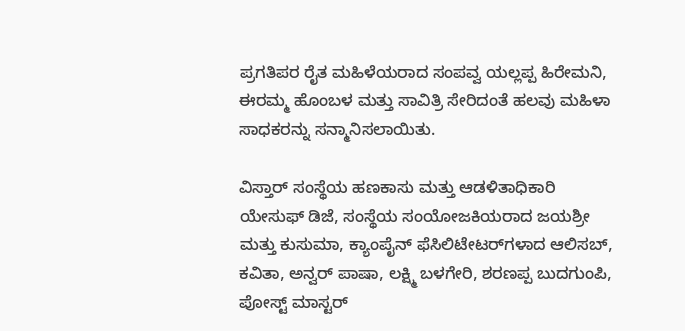ಪ್ರಗತಿಪರ ರೈತ ಮಹಿಳೆಯರಾದ ಸಂಪವ್ವ ಯಲ್ಲಪ್ಪ ಹಿರೇಮನಿ, ಈರಮ್ಮ ಹೊಂಬಳ ಮತ್ತು ಸಾವಿತ್ರಿ ಸೇರಿದಂತೆ ಹಲವು ಮಹಿಳಾ ಸಾಧಕರನ್ನು ಸನ್ಮಾನಿಸಲಾಯಿತು.

ವಿಸ್ತಾರ್ ಸಂಸ್ಥೆಯ ಹಣಕಾಸು ಮತ್ತು ಆಡಳಿತಾಧಿಕಾರಿ ಯೇಸುಫ್ ಡಿಜೆ, ಸಂಸ್ಥೆಯ ಸಂಯೋಜಕಿಯರಾದ ಜಯಶ್ರೀ ಮತ್ತು ಕುಸುಮಾ, ಕ್ಯಾಂಪೈನ್ ಫೆಸಿಲಿಟೇಟರ್‌ಗಳಾದ ಆಲಿಸಬ್, ಕವಿತಾ, ಅನ್ವರ್ ಪಾಷಾ, ಲಕ್ಷ್ಮಿ ಬಳಗೇರಿ, ಶರಣಪ್ಪ ಬುದಗುಂಪಿ, ಪೋಸ್ಟ್ ಮಾಸ್ಟರ್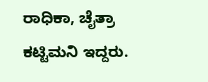ರಾಧಿಕಾ, ಚೈತ್ರಾ ಕಟ್ಟಿಮನಿ ಇದ್ದರು.